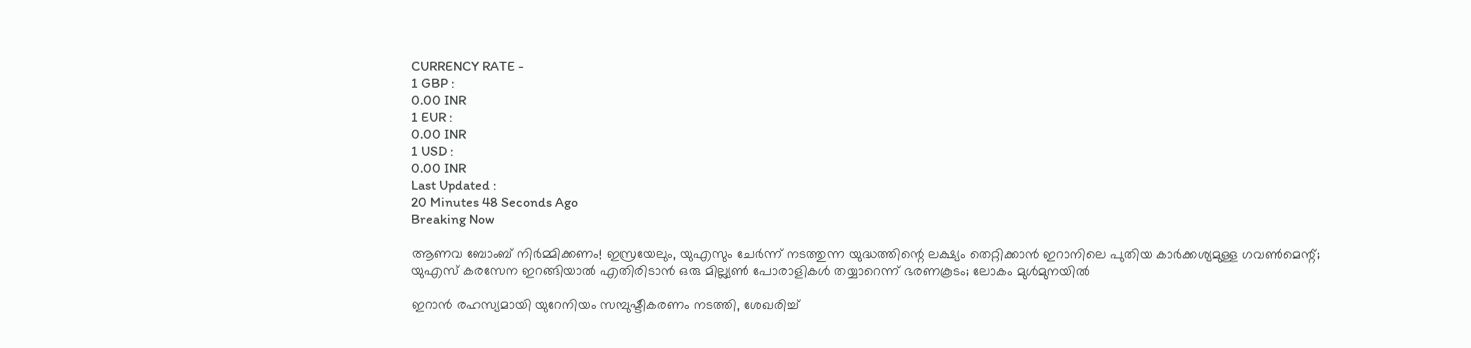CURRENCY RATE -
1 GBP :
0.00 INR
1 EUR :
0.00 INR
1 USD :
0.00 INR
Last Updated :
20 Minutes 48 Seconds Ago
Breaking Now

ആണവ ബോംബ് നിര്‍മ്മിക്കണം! ഇസ്രയേലും, യുഎസും ചേര്‍ന്ന് നടത്തുന്ന യുദ്ധത്തിന്റെ ലക്ഷ്യം തെറ്റിക്കാന്‍ ഇറാനിലെ പുതിയ കാര്‍ക്കശ്യമുള്ള ഗവണ്‍മെന്റ്; യുഎസ് കരസേന ഇറങ്ങിയാല്‍ എതിരിടാന്‍ ഒരു മില്ല്യണ്‍ പോരാളികള്‍ തയ്യാറെന്ന് ഭരണകൂടം; ലോകം മുള്‍മുനയില്‍

ഇറാന്‍ രഹസ്യമായി യുറേനിയം സമ്പുഷ്ടീകരണം നടത്തി, ശേഖരിച്ച്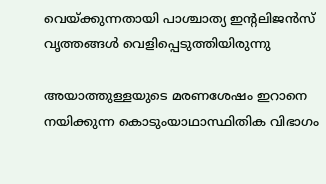വെയ്ക്കുന്നതായി പാശ്ചാത്യ ഇന്റലിജന്‍സ് വൃത്തങ്ങള്‍ വെളിപ്പെടുത്തിയിരുന്നു

അയാത്തുള്ളയുടെ മരണശേഷം ഇറാനെ നയിക്കുന്ന കൊടുംയാഥാസ്ഥിതിക വിഭാഗം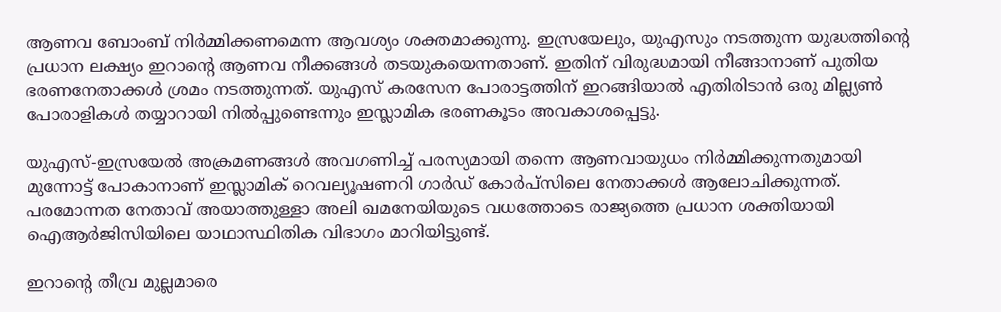ആണവ ബോംബ് നിര്‍മ്മിക്കണമെന്ന ആവശ്യം ശക്തമാക്കുന്നു. ഇസ്രയേലും, യുഎസും നടത്തുന്ന യുദ്ധത്തിന്റെ പ്രധാന ലക്ഷ്യം ഇറാന്റെ ആണവ നീക്കങ്ങള്‍ തടയുകയെന്നതാണ്. ഇതിന് വിരുദ്ധമായി നീങ്ങാനാണ് പുതിയ ഭരണനേതാക്കള്‍ ശ്രമം നടത്തുന്നത്. യുഎസ് കരസേന പോരാട്ടത്തിന് ഇറങ്ങിയാല്‍ എതിരിടാന്‍ ഒരു മില്ല്യണ്‍ പോരാളികള്‍ തയ്യാറായി നില്‍പ്പുണ്ടെന്നും ഇസ്ലാമിക ഭരണകൂടം അവകാശപ്പെട്ടു.

യുഎസ്-ഇസ്രയേല്‍ അക്രമണങ്ങള്‍ അവഗണിച്ച് പരസ്യമായി തന്നെ ആണവായുധം നിര്‍മ്മിക്കുന്നതുമായി മുന്നോട്ട് പോകാനാണ് ഇസ്ലാമിക് റെവല്യൂഷണറി ഗാര്‍ഡ് കോര്‍പ്‌സിലെ നേതാക്കള്‍ ആലോചിക്കുന്നത്. പരമോന്നത നേതാവ് അയാത്തുള്ളാ അലി ഖമനേയിയുടെ വധത്തോടെ രാജ്യത്തെ പ്രധാന ശക്തിയായി ഐആര്‍ജിസിയിലെ യാഥാസ്ഥിതിക വിഭാഗം മാറിയിട്ടുണ്ട്.

ഇറാന്റെ തീവ്ര മുല്ലമാരെ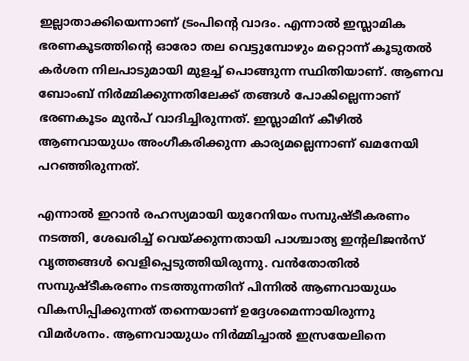ഇല്ലാതാക്കിയെന്നാണ് ട്രംപിന്റെ വാദം. എന്നാല്‍ ഇസ്ലാമിക ഭരണകൂടത്തിന്റെ ഓരോ തല വെട്ടുമ്പോഴും മറ്റൊന്ന് കൂടുതല്‍ കര്‍ശന നിലപാടുമായി മുളച്ച് പൊങ്ങുന്ന സ്ഥിതിയാണ്. ആണവ ബോംബ് നിര്‍മ്മിക്കുന്നതിലേക്ക് തങ്ങള്‍ പോകില്ലെന്നാണ് ഭരണകൂടം മുന്‍പ് വാദിച്ചിരുന്നത്. ഇസ്ലാമിന് കീഴില്‍ ആണവായുധം അംഗീകരിക്കുന്ന കാര്യമല്ലെന്നാണ് ഖമനേയി പറഞ്ഞിരുന്നത്.

എന്നാല്‍ ഇറാന്‍ രഹസ്യമായി യുറേനിയം സമ്പുഷ്ടീകരണം നടത്തി, ശേഖരിച്ച് വെയ്ക്കുന്നതായി പാശ്ചാത്യ ഇന്റലിജന്‍സ് വൃത്തങ്ങള്‍ വെളിപ്പെടുത്തിയിരുന്നു. വന്‍തോതില്‍ സമ്പുഷ്ടീകരണം നടത്തുന്നതിന് പിന്നില്‍ ആണവായുധം വികസിപ്പിക്കുന്നത് തന്നെയാണ് ഉദ്ദേശമെന്നായിരുന്നു വിമര്‍ശനം. ആണവായുധം നിര്‍മ്മിച്ചാല്‍ ഇസ്രയേലിനെ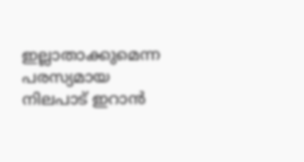ഇല്ലാതാക്കുമെന്ന പരസ്യമായ നിലപാട് ഇറാന്‍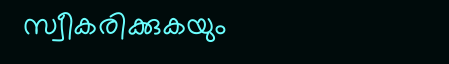സ്വീകരിക്കുകയും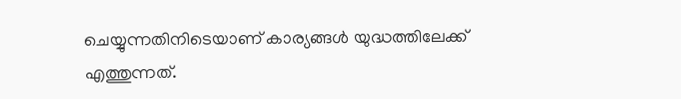ചെയ്യുന്നതിനിടെയാണ് കാര്യങ്ങള്‍ യുദ്ധത്തിലേക്ക് എത്തുന്നത്.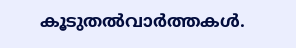കൂടുതല്‍വാര്‍ത്തകള്‍.